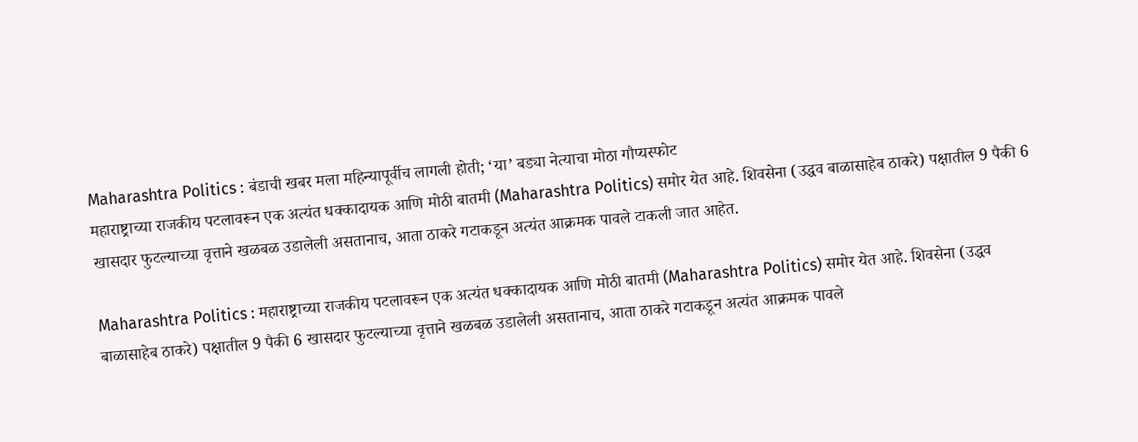Maharashtra Politics : बंडाची खबर मला महिन्यापूर्वीच लागली होती; ‘या’ बड्या नेत्याचा मोठा गौप्यस्फोट
महाराष्ट्राच्या राजकीय पटलावरून एक अत्यंत धक्कादायक आणि मोठी बातमी (Maharashtra Politics) समोर येत आहे. शिवसेना (उद्धव बाळासाहेब ठाकरे) पक्षातील 9 पैकी 6 खासदार फुटल्याच्या वृत्ताने खळबळ उडालेली असतानाच, आता ठाकरे गटाकडून अत्यंत आक्रमक पावले टाकली जात आहेत.

Maharashtra Politics : महाराष्ट्राच्या राजकीय पटलावरून एक अत्यंत धक्कादायक आणि मोठी बातमी (Maharashtra Politics) समोर येत आहे. शिवसेना (उद्धव बाळासाहेब ठाकरे) पक्षातील 9 पैकी 6 खासदार फुटल्याच्या वृत्ताने खळबळ उडालेली असतानाच, आता ठाकरे गटाकडून अत्यंत आक्रमक पावले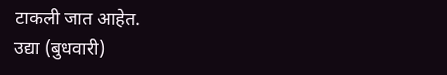टाकली जात आहेत.
उद्या (बुधवारी)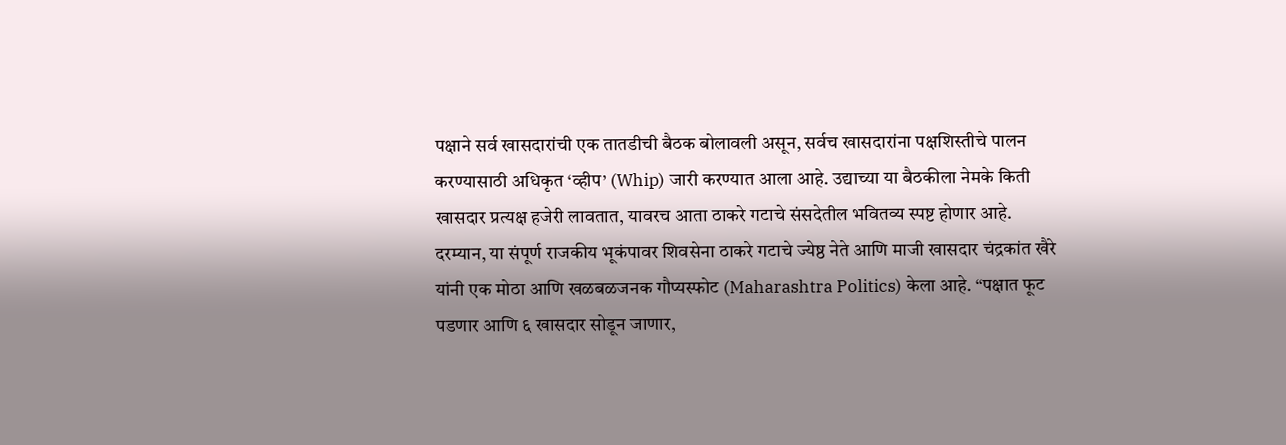पक्षाने सर्व खासदारांची एक तातडीची बैठक बोलावली असून, सर्वच खासदारांना पक्षशिस्तीचे पालन करण्यासाठी अधिकृत ‘व्हीप’ (Whip) जारी करण्यात आला आहे. उद्याच्या या बैठकीला नेमके किती खासदार प्रत्यक्ष हजेरी लावतात, यावरच आता ठाकरे गटाचे संसदेतील भवितव्य स्पष्ट होणार आहे.
दरम्यान, या संपूर्ण राजकीय भूकंपावर शिवसेना ठाकरे गटाचे ज्येष्ठ नेते आणि माजी खासदार चंद्रकांत खैरे यांनी एक मोठा आणि खळबळजनक गौप्यस्फोट (Maharashtra Politics) केला आहे. “पक्षात फूट पडणार आणि ६ खासदार सोडून जाणार,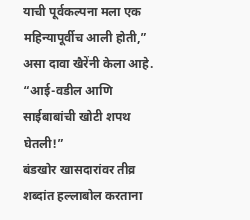याची पूर्वकल्पना मला एक महिन्यापूर्वीच आली होती,” असा दावा खैरेंनी केला आहे.
“आई-वडील आणि साईबाबांची खोटी शपथ घेतली!”
बंडखोर खासदारांवर तीव्र शब्दांत हल्लाबोल करताना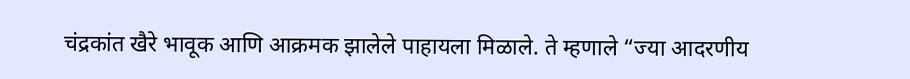चंद्रकांत खैरे भावूक आणि आक्रमक झालेले पाहायला मिळाले. ते म्हणाले “ज्या आदरणीय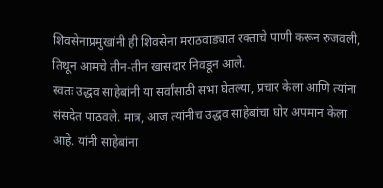शिवसेनाप्रमुखांनी ही शिवसेना मराठवाड्यात रक्ताचे पाणी करून रुजवली, तिथून आमचे तीन-तीन खासदार निवडून आले.
स्वतः उद्धव साहेबांनी या सर्वांसाठी सभा घेतल्या, प्रचार केला आणि त्यांना संसदेत पाठवले. मात्र, आज त्यांनीच उद्धव साहेबांचा घोर अपमान केला आहे. यांनी साहेबांना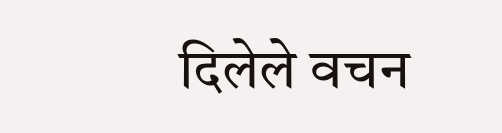दिलेले वचन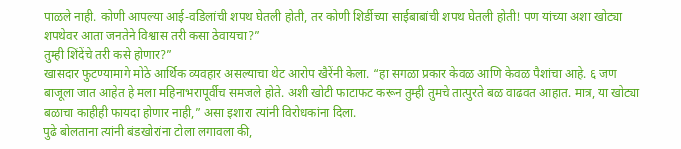पाळले नाही. कोणी आपल्या आई-वडिलांची शपथ घेतली होती, तर कोणी शिर्डीच्या साईबाबांची शपथ घेतली होती! पण यांच्या अशा खोट्या शपथेवर आता जनतेने विश्वास तरी कसा ठेवायचा?”
तुम्ही शिंदेंचे तरी कसे होणार?”
खासदार फुटण्यामागे मोठे आर्थिक व्यवहार असल्याचा थेट आरोप खैरेंनी केला. “हा सगळा प्रकार केवळ आणि केवळ पैशांचा आहे. ६ जण बाजूला जात आहेत हे मला महिनाभरापूर्वीच समजले होते. अशी खोटी फाटाफट करून तुम्ही तुमचे तात्पुरते बळ वाढवत आहात. मात्र, या खोट्या बळाचा काहीही फायदा होणार नाही,” असा इशारा त्यांनी विरोधकांना दिला.
पुढे बोलताना त्यांनी बंडखोरांना टोला लगावला की,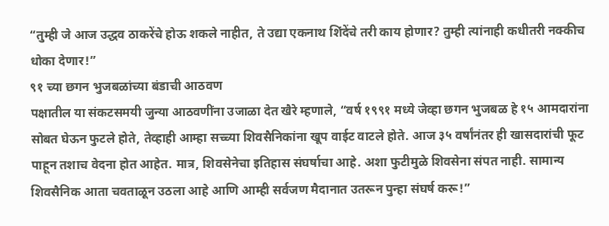“तुम्ही जे आज उद्धव ठाकरेंचे होऊ शकले नाहीत, ते उद्या एकनाथ शिंदेंचे तरी काय होणार? तुम्ही त्यांनाही कधीतरी नक्कीच धोका देणार!”
९१ च्या छगन भुजबळांच्या बंडाची आठवण
पक्षातील या संकटसमयी जुन्या आठवणींना उजाळा देत खैरे म्हणाले, “वर्ष १९९१ मध्ये जेव्हा छगन भुजबळ हे १५ आमदारांना सोबत घेऊन फुटले होते, तेव्हाही आम्हा सच्च्या शिवसैनिकांना खूप वाईट वाटले होते. आज ३५ वर्षांनंतर ही खासदारांची फूट पाहून तशाच वेदना होत आहेत. मात्र, शिवसेनेचा इतिहास संघर्षाचा आहे. अशा फुटीमुळे शिवसेना संपत नाही. सामान्य शिवसैनिक आता चवताळून उठला आहे आणि आम्ही सर्वजण मैदानात उतरून पुन्हा संघर्ष करू!”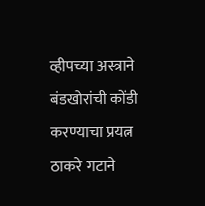व्हीपच्या अस्त्राने बंडखोरांची कोंडी करण्याचा प्रयत्न
ठाकरे गटाने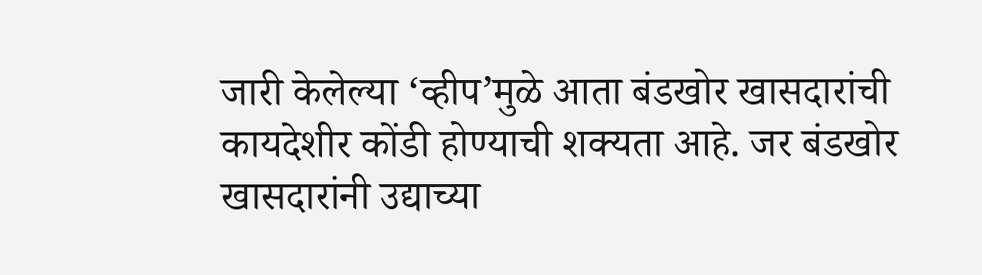जारी केलेल्या ‘व्हीप’मुळे आता बंडखोर खासदारांची कायदेशीर कोंडी होण्याची शक्यता आहे. जर बंडखोर खासदारांनी उद्याच्या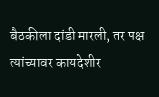बैठकीला दांडी मारली, तर पक्ष त्यांच्यावर कायदेशीर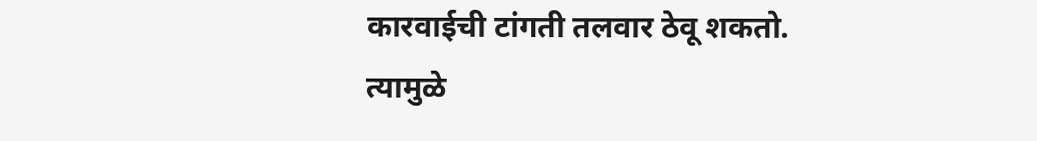कारवाईची टांगती तलवार ठेवू शकतो. त्यामुळे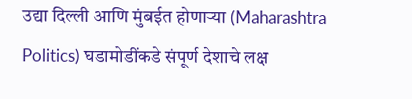उद्या दिल्ली आणि मुंबईत होणाऱ्या (Maharashtra Politics) घडामोडींकडे संपूर्ण देशाचे लक्ष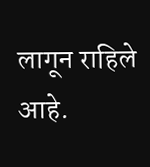लागून राहिले आहे.